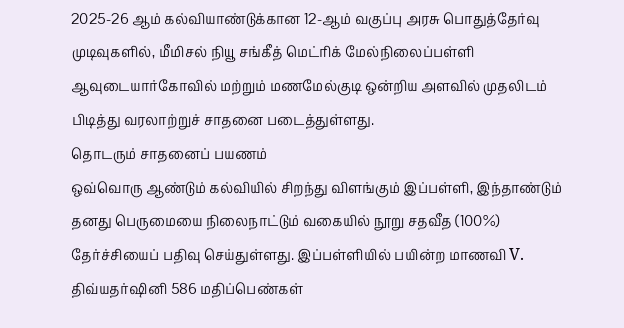2025-26 ஆம் கல்வியாண்டுக்கான 12-ஆம் வகுப்பு அரசு பொதுத்தேர்வு முடிவுகளில், மீமிசல் நியூ சங்கீத் மெட்ரிக் மேல்நிலைப்பள்ளி ஆவுடையார்கோவில் மற்றும் மணமேல்குடி ஒன்றிய அளவில் முதலிடம் பிடித்து வரலாற்றுச் சாதனை படைத்துள்ளது.
தொடரும் சாதனைப் பயணம்
ஒவ்வொரு ஆண்டும் கல்வியில் சிறந்து விளங்கும் இப்பள்ளி, இந்தாண்டும் தனது பெருமையை நிலைநாட்டும் வகையில் நூறு சதவீத (100%) தேர்ச்சியைப் பதிவு செய்துள்ளது. இப்பள்ளியில் பயின்ற மாணவி V. திவ்யதர்ஷினி 586 மதிப்பெண்கள்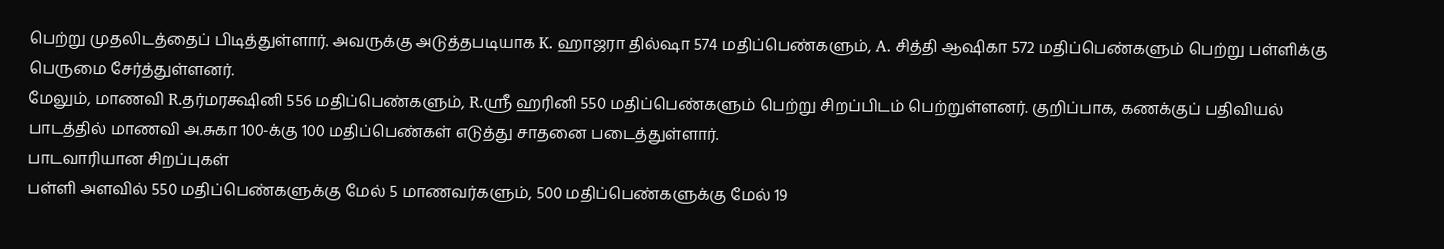பெற்று முதலிடத்தைப் பிடித்துள்ளார். அவருக்கு அடுத்தபடியாக K. ஹாஜரா தில்ஷா 574 மதிப்பெண்களும், A. சித்தி ஆஷிகா 572 மதிப்பெண்களும் பெற்று பள்ளிக்கு பெருமை சேர்த்துள்ளனர்.
மேலும், மாணவி R.தர்மரக்ஷினி 556 மதிப்பெண்களும், R.ஸ்ரீ ஹரினி 550 மதிப்பெண்களும் பெற்று சிறப்பிடம் பெற்றுள்ளனர். குறிப்பாக, கணக்குப் பதிவியல் பாடத்தில் மாணவி அ.சுகா 100-க்கு 100 மதிப்பெண்கள் எடுத்து சாதனை படைத்துள்ளார்.
பாடவாரியான சிறப்புகள்
பள்ளி அளவில் 550 மதிப்பெண்களுக்கு மேல் 5 மாணவர்களும், 500 மதிப்பெண்களுக்கு மேல் 19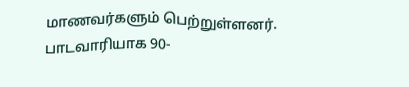மாணவர்களும் பெற்றுள்ளனர். பாடவாரியாக 90-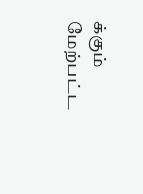க்கும் மேற்பட்ட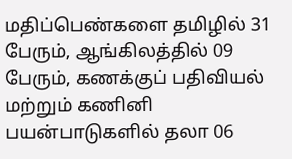மதிப்பெண்களை தமிழில் 31 பேரும், ஆங்கிலத்தில் 09 பேரும், கணக்குப் பதிவியல் மற்றும் கணினி பயன்பாடுகளில் தலா 06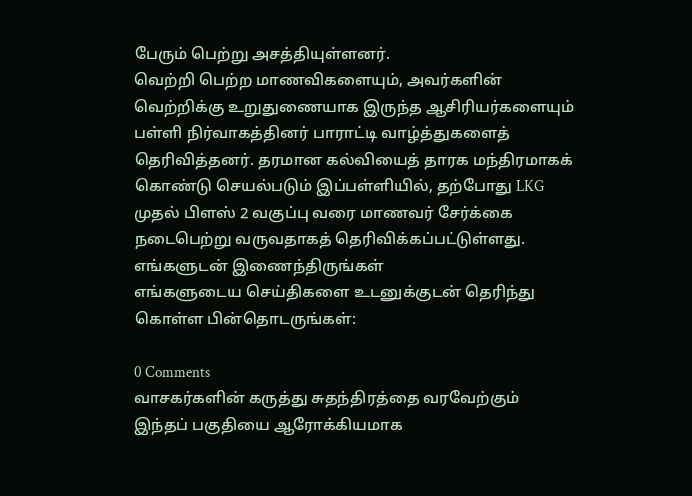பேரும் பெற்று அசத்தியுள்ளனர்.
வெற்றி பெற்ற மாணவிகளையும், அவர்களின் வெற்றிக்கு உறுதுணையாக இருந்த ஆசிரியர்களையும் பள்ளி நிர்வாகத்தினர் பாராட்டி வாழ்த்துகளைத் தெரிவித்தனர். தரமான கல்வியைத் தாரக மந்திரமாகக் கொண்டு செயல்படும் இப்பள்ளியில், தற்போது LKG முதல் பிளஸ் 2 வகுப்பு வரை மாணவர் சேர்க்கை நடைபெற்று வருவதாகத் தெரிவிக்கப்பட்டுள்ளது.
எங்களுடன் இணைந்திருங்கள்
எங்களுடைய செய்திகளை உடனுக்குடன் தெரிந்து கொள்ள பின்தொடருங்கள்:

0 Comments
வாசகர்களின் கருத்து சுதந்திரத்தை வரவேற்கும் இந்தப் பகுதியை ஆரோக்கியமாக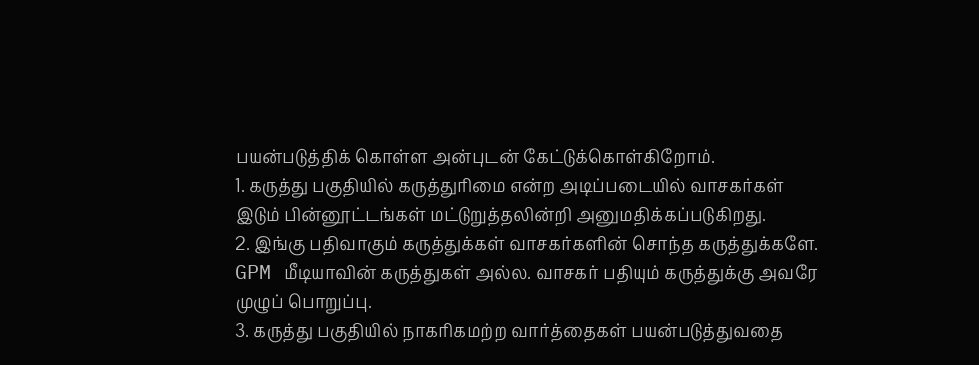பயன்படுத்திக் கொள்ள அன்புடன் கேட்டுக்கொள்கிறோம்.
1. கருத்து பகுதியில் கருத்துரிமை என்ற அடிப்படையில் வாசகர்கள் இடும் பின்னூட்டங்கள் மட்டுறுத்தலின்றி அனுமதிக்கப்படுகிறது.
2. இங்கு பதிவாகும் கருத்துக்கள் வாசகர்களின் சொந்த கருத்துக்களே. GPM மீடியாவின் கருத்துகள் அல்ல. வாசகர் பதியும் கருத்துக்கு அவரே முழுப் பொறுப்பு.
3. கருத்து பகுதியில் நாகரிகமற்ற வார்த்தைகள் பயன்படுத்துவதை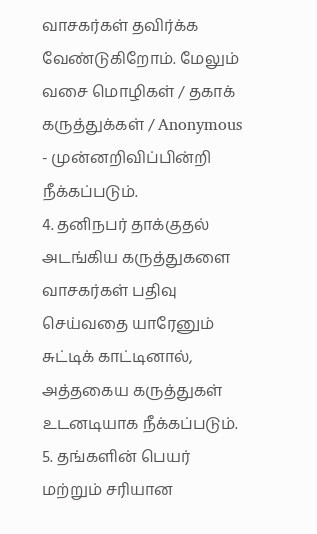வாசகர்கள் தவிர்க்க வேண்டுகிறோம். மேலும் வசை மொழிகள் / தகாக் கருத்துக்கள் / Anonymous - முன்னறிவிப்பின்றி நீக்கப்படும்.
4. தனிநபர் தாக்குதல் அடங்கிய கருத்துகளை வாசகர்கள் பதிவு செய்வதை யாரேனும் சுட்டிக் காட்டினால், அத்தகைய கருத்துகள் உடனடியாக நீக்கப்படும்.
5. தங்களின் பெயர் மற்றும் சரியான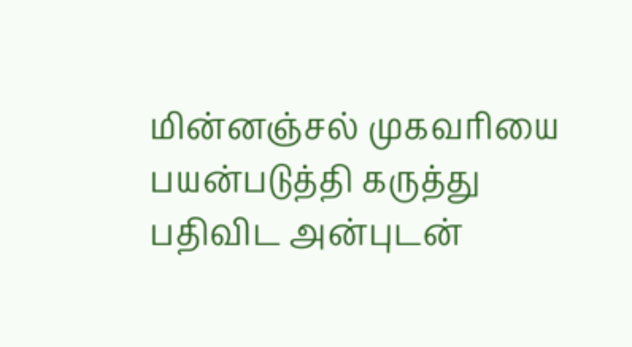மின்னஞ்சல் முகவரியை பயன்படுத்தி கருத்து பதிவிட அன்புடன்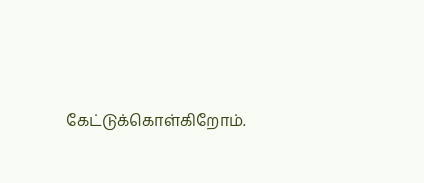கேட்டுக்கொள்கிறோம்.